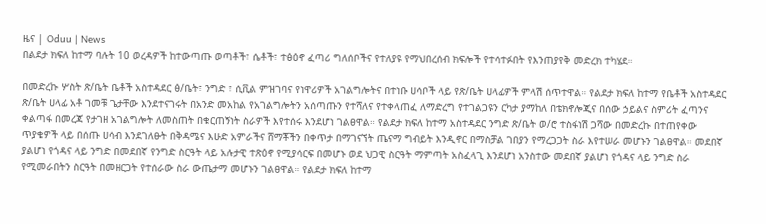ዜና | Oduu | News
በልደታ ክፍለ ከተማ ባሉት 10 ወረዳዎች ከተውጣጡ ወጣቶች፣ ሴቶች፣ ተፅዕኖ ፈጣሪ ግለሰቦችና የተለያዩ የማህበረሰብ ክፍሎች የተሳተፉበት የእንጠያየቅ መድረክ ተካሄደ።

በመድረኩ ሦስት ጽ/ቤት ቤቶች አስተዳደር ፅ/ቤት፣ ንግድ ፣ ሲቪል ምዝገባና የነዋሪዎች አገልግሎትና በተነቡ ሀሳቦች ላይ የጽ/ቤት ሀላፊዎች ምላሽ ሰጥተዋል። የልደታ ክፍለ ከተማ የቤቶች አስተዳደር ጽ/ቤት ሀላፊ አቶ ገመቹ ጌታቸው እንደተናገሩት በአንድ መአከል የአገልግሎትን አሰጣጡን የተሻለና የተቀላጠፈ ለማድረግ የተገልጋዩን ርካታ ያማከለ በቴክኖሎጂና በሰው ኃይልና ስምሪት ፈጣንና ቀልጣፋ በመረጃ የታገዘ አገልግሎት ለመስጠት በቁርጠኝነት ስራዎች እየተሰሩ እንደሆነ ገልፀዋል። የልደታ ክፍለ ከተማ አስተዳደር ንግድ ጽ/ቤት ወ/ሮ ተስፋነሽ ጋሻው በመድረኩ በተጠየቀው ጥያቄዎች ላይ በሰጡ ሀሳብ እንደገለፁት በቅዳሜና እሁድ አምራችና ሸማቾችን በቀጥታ በማገናኘት ጤናማ ግብይት እንዲኖር በማስቻል ገበያን የማረጋጋት ስራ እየተሠራ መሆኑን ገልፀዋል። መደበኛ ያልሆነ የጎዳና ላይ ንግድ በመደበኛ የንግድ ስርዓት ላይ አሉታዊ ተጽዕኖ የሚያሳርፍ በመሆኑ ወደ ህጋዊ ስርዓት ማምጣት አስፈላጊ እንደሆነ አንስተው መደበኛ ያልሆነ የጎዳና ላይ ንግድ ስራ የሚመራበትን ስርዓት በመዘርጋት የተሰራው ስራ ውጤታማ መሆኑን ገልፀዋል። የልደታ ክፍለ ከተማ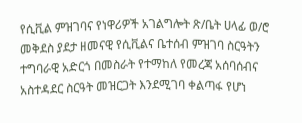የሲቪል ምዝገባና የነዋሪዎች አገልግሎት ጽ/ቤት ሀላፊ ወ/ሮ መቅደስ ያደታ ዘመናዊ የሲቪልና ቤተሰብ ምዝገባ ስርዓትን ተግባራዊ አድርጎ በመስራት የተማከለ የመረጃ አሰባሰብና አስተዳደር ስርዓት መዝርጋት እንደሚገባ ቀልጣፋ የሆነ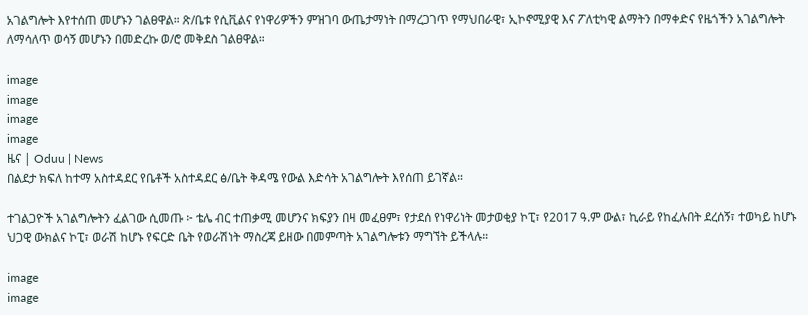አገልግሎት እየተሰጠ መሆኑን ገልፀዋል። ጽ/ቤቱ የሲቪልና የነዋሪዎችን ምዝገባ ውጤታማነት በማረጋገጥ የማህበራዊ፣ ኢኮኖሚያዊ እና ፖለቲካዊ ልማትን በማቀድና የዜጎችን አገልግሎት ለማሳለጥ ወሳኝ መሆኑን በመድረኩ ወ/ሮ መቅደስ ገልፀዋል።

image
image
image
image
ዜና | Oduu | News
በልደታ ክፍለ ከተማ አስተዳደር የቤቶች አስተዳደር ፅ/ቤት ቅዳሜ የውል እድሳት አገልግሎት እየሰጠ ይገኛል።

ተገልጋዮች አገልግሎትን ፈልገው ሲመጡ ፦ ቴሌ ብር ተጠቃሚ መሆንና ክፍያን በዛ መፈፀም፣ የታደሰ የነዋሪነት መታወቂያ ኮፒ፣ የ2017 ዓ.ም ውል፣ ኪራይ የከፈሉበት ደረሰኝ፣ ተወካይ ከሆኑ ህጋዊ ውክልና ኮፒ፣ ወራሽ ከሆኑ የፍርድ ቤት የወራሽነት ማስረጃ ይዘው በመምጣት አገልግሎቱን ማግኘት ይችላሉ።

image
image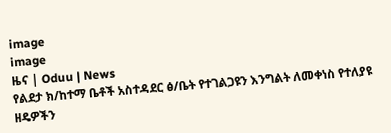image
image
ዜና | Oduu | News
የልደታ ክ/ከተማ ቤቶች አስተዳደር ፅ/ቤት የተገልጋዩን እንግልት ለመቀነስ የተለያዩ ዘዴዎችን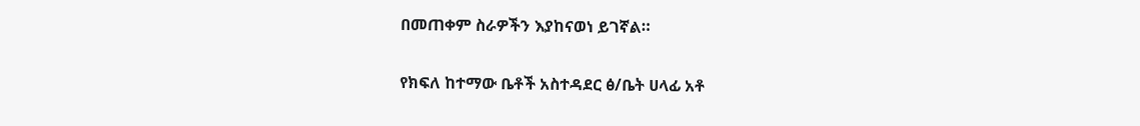በመጠቀም ስራዎችን እያከናወነ ይገኛል።

የክፍለ ከተማው ቤቶች አስተዳደር ፅ/ቤት ሀላፊ አቶ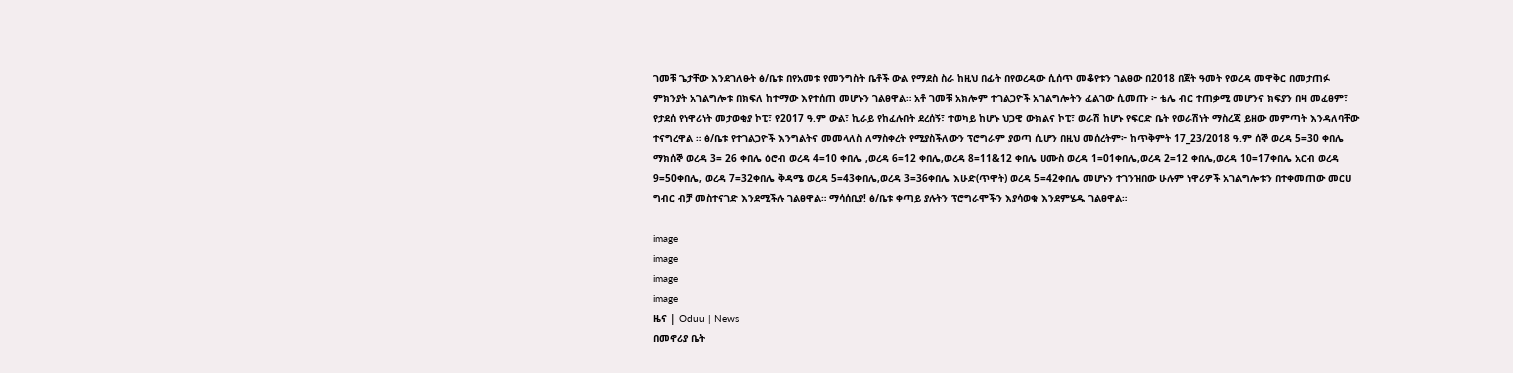ገመቹ ጌታቸው እንደገለፁት ፅ/ቤቱ በየአመቱ የመንግስት ቤቶች ውል የማደስ ስራ ከዚህ በፊት በየወረዳው ሲሰጥ መቆየቱን ገልፀው በ2018 በጀት ዓመት የወረዳ መዋቅር በመታጠፉ ምክንያት አገልግሎቱ በክፍለ ከተማው እየተሰጠ መሆኑን ገልፀዋል። አቶ ገመቹ አክሎም ተገልጋዮች አገልግሎትን ፈልገው ሲመጡ ፦ ቴሌ ብር ተጠቃሚ መሆንና ክፍያን በዛ መፈፀም፣ የታደሰ የነዋሪነት መታወቂያ ኮፒ፣ የ2017 ዓ.ም ውል፣ ኪራይ የከፈሉበት ደረሰኝ፣ ተወካይ ከሆኑ ህጋዊ ውክልና ኮፒ፣ ወራሽ ከሆኑ የፍርድ ቤት የወራሽነት ማስረጃ ይዘው መምጣት እንዳለባቸው ተናግረዋል ። ፅ/ቤቱ የተገልጋዮች እንግልትና መመላለስ ለማስቀረት የሚያስችለውን ፕሮግራም ያወጣ ሲሆን በዚህ መሰረትም፦ ከጥቅምት 17_23/2018 ዓ.ም ሰኞ ወረዳ 5=30 ቀበሌ ማክሰኞ ወረዳ 3= 26 ቀበሌ ዕሮብ ወረዳ 4=10 ቀበሌ ,ወረዳ 6=12 ቀበሌ,ወረዳ 8=11&12 ቀበሌ ሀሙስ ወረዳ 1=01ቀበሌ,ወረዳ 2=12 ቀበሌ,ወረዳ 10=17ቀበሌ አርብ ወረዳ 9=50ቀበሌ, ወረዳ 7=32ቀበሌ ቅዳሜ ወረዳ 5=43ቀበሌ,ወረዳ 3=36ቀበሌ እሁድ(ጥዋት) ወረዳ 5=42ቀበሌ መሆኑን ተገንዝበው ሁሉም ነዋሪዎች አገልግሎቱን በተቀመጠው መርሀ ግብር ብቻ መስተናገድ እንደሚችሉ ገልፀዋል። ማሳሰቢያ! ፅ/ቤቱ ቀጣይ ያሉትን ፕሮግራሞችን እያሳወቁ እንደምሄዱ ገልፀዋል።

image
image
image
image
ዜና | Oduu | News
በመኖሪያ ቤት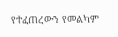የተፈጠረውን የመልካም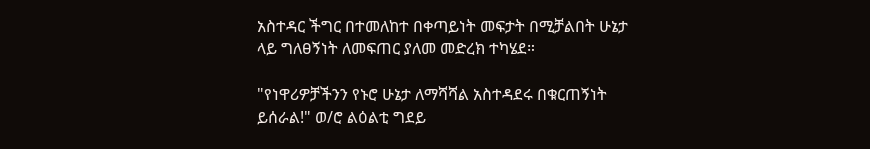አስተዳር ችግር በተመለከተ በቀጣይነት መፍታት በሚቻልበት ሁኔታ ላይ ግለፀኝነት ለመፍጠር ያለመ መድረክ ተካሄደ።

"የነዋሪዎቻችንን የኑሮ ሁኔታ ለማሻሻል አስተዳደሩ በቁርጠኝነት ይሰራል!" ወ/ሮ ልዕልቲ ግደይ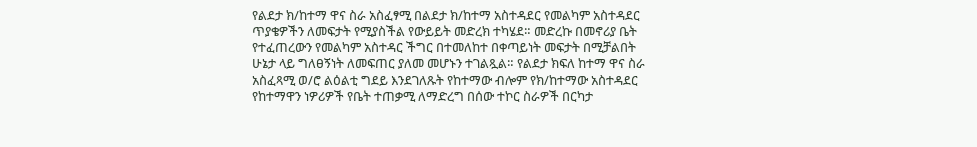የልደታ ክ/ከተማ ዋና ስራ አስፈፃሚ በልደታ ክ/ከተማ አስተዳደር የመልካም አስተዳደር ጥያቄዎችን ለመፍታት የሚያስችል የውይይት መድረክ ተካሄደ። መድረኩ በመኖሪያ ቤት የተፈጠረውን የመልካም አስተዳር ችግር በተመለከተ በቀጣይነት መፍታት በሚቻልበት ሁኔታ ላይ ግለፀኝነት ለመፍጠር ያለመ መሆኑን ተገልጿል። የልደታ ክፍለ ከተማ ዋና ስራ አስፈጻሚ ወ/ሮ ልዕልቲ ግደይ እንደገለጹት የከተማው ብሎም የክ/ከተማው አስተዳደር የከተማዋን ነዎሪዎች የቤት ተጠቃሚ ለማድረግ በሰው ተኮር ስራዎች በርካታ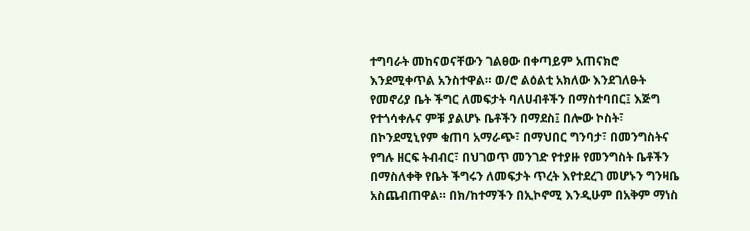ተግባራት መከናወናቸውን ገልፀው በቀጣይም አጠናክሮ እንደሚቀጥል አንስተዋል። ወ/ሮ ልዕልቲ አክለው እንደገለፁት የመኖሪያ ቤት ችግር ለመፍታት ባለሀብቶችን በማስተባበር፤ እጅግ የተጎሳቀሉና ምቹ ያልሆኑ ቤቶችን በማደስ፤ በሎው ኮስት፣ በኮንደሚኒየም ቁጠባ አማራጭ፣ በማህበር ግንባታ፣ በመንግስትና የግሉ ዘርፍ ትብብር፣ በህገወጥ መንገድ የተያዙ የመንግስት ቤቶችን በማስለቀቅ የቤት ችግሩን ለመፍታት ጥረት እየተደረገ መሆኑን ግንዛቤ አስጨብጠዋል። በክ/ከተማችን በኢኮኖሚ እንዲሁም በአቅም ማነስ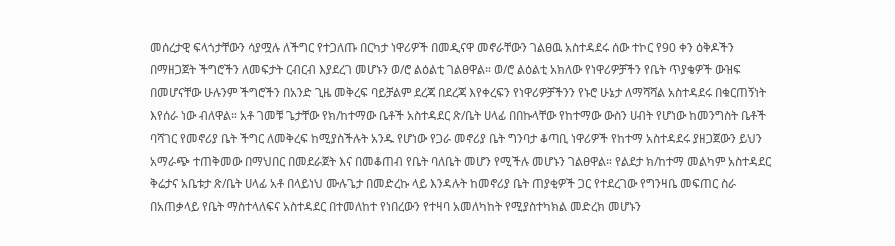መሰረታዊ ፍላጎታቸውን ሳያሟሉ ለችግር የተጋለጡ በርካታ ነዋሪዎች በመዲናዋ መኖራቸውን ገልፀዉ አስተዳደሩ ሰው ተኮር የ90 ቀን ዕቅዶችን በማዘጋጀት ችግሮችን ለመፍታት ርብርብ እያደረገ መሆኑን ወ/ሮ ልዕልቲ ገልፀዋል። ወ/ሮ ልዕልቲ አክለው የነዋሪዎቻችን የቤት ጥያቄዎች ውዝፍ በመሆናቸው ሁሉንም ችግሮችን በአንድ ጊዜ መቅረፍ ባይቻልም ደረጃ በደረጃ እየቀረፍን የነዋሪዎቻችንን የኑሮ ሁኔታ ለማሻሻል አስተዳደሩ በቁርጠኝነት እየሰራ ነው ብለዋል። አቶ ገመቹ ጌታቸው የክ/ከተማው ቤቶች አስተዳደር ጽ/ቤት ሀላፊ በበኩላቸው የከተማው ውስን ሀብት የሆነው ከመንግስት ቤቶች ባሻገር የመኖሪያ ቤት ችግር ለመቅረፍ ከሚያስችሉት አንዱ የሆነው የጋራ መኖሪያ ቤት ግንባታ ቆጣቢ ነዋሪዎች የከተማ አስተዳደሩ ያዘጋጀውን ይህን አማራጭ ተጠቅመው በማህበር በመደራጀት እና በመቆጠብ የቤት ባለቤት መሆን የሚችሉ መሆኑን ገልፀዋል። የልደታ ክ/ከተማ መልካም አስተዳደር ቅሬታና አቤቱታ ጽ/ቤት ሀላፊ አቶ በላይነህ ሙሉጌታ በመድረኩ ላይ እንዳሉት ከመኖሪያ ቤት ጠያቂዎች ጋር የተደረገው የግንዛቤ መፍጠር ስራ በአጠቃላይ የቤት ማስተላለፍና አስተዳደር በተመለከተ የነበረውን የተዛባ አመለካከት የሚያስተካክል መድረክ መሆኑን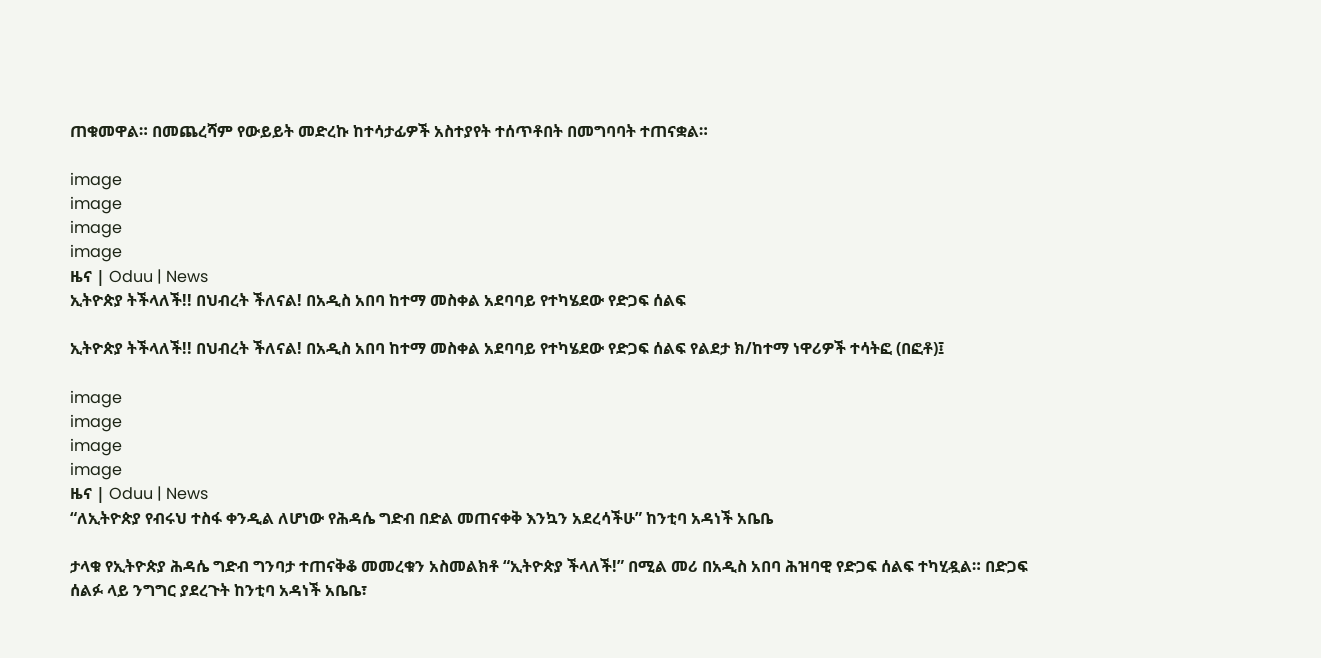ጠቁመዋል። በመጨረሻም የውይይት መድረኩ ከተሳታፊዎች አስተያየት ተሰጥቶበት በመግባባት ተጠናቋል።

image
image
image
image
ዜና | Oduu | News
ኢትዮጵያ ትችላለች!! በህብረት ችለናል! በአዲስ አበባ ከተማ መስቀል አደባባይ የተካሄደው የድጋፍ ሰልፍ

ኢትዮጵያ ትችላለች!! በህብረት ችለናል! በአዲስ አበባ ከተማ መስቀል አደባባይ የተካሄደው የድጋፍ ሰልፍ የልደታ ክ/ከተማ ነዋሪዎች ተሳትፎ (በፎቶ)፤

image
image
image
image
ዜና | Oduu | News
“ለኢትዮጵያ የብሩህ ተስፋ ቀንዲል ለሆነው የሕዳሴ ግድብ በድል መጠናቀቅ እንኳን አደረሳችሁ” ከንቲባ አዳነች አቤቤ

ታላቁ የኢትዮጵያ ሕዳሴ ግድብ ግንባታ ተጠናቅቆ መመረቁን አስመልክቶ “ኢትዮጵያ ችላለች!” በሚል መሪ በአዲስ አበባ ሕዝባዊ የድጋፍ ሰልፍ ተካሂዷል። በድጋፍ ሰልፉ ላይ ንግግር ያደረጉት ከንቲባ አዳነች አቤቤ፣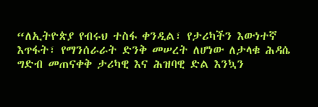“ለኢትዮጵያ የብሩህ ተስፋ ቀንዲል፣ የታሪካችን እውነተኛ እጥፋት፣ የማንሰራራት ድንቅ መሠረት ለሆነው ለታላቁ ሕዳሴ ግድብ መጠናቀቅ ታሪካዊ እና ሕዝባዊ ድል እንኳን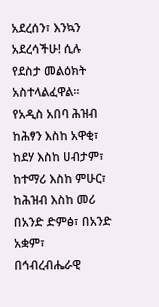አደረሰን፣ እንኳን አደረሳችሁ! ሲሉ የደስታ መልዕክት አስተላልፈዋል። የአዲስ አበባ ሕዝብ ከሕፃን እስከ አዋቂ፣ ከደሃ እስከ ሀብታም፣ ከተማሪ እስከ ምሁር፣ ከሕዝብ እስከ መሪ በአንድ ድምፅ፣ በአንድ አቋም፣ በኅብረብሔራዊ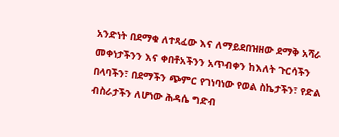አንድነት በደማቁ ለተጻፈው እና ለማይደበዝዘው ደማቅ አሻራ መቀነታችንን እና ቀበቶአችንን አጥብቀን ከእለት ጉርሳችን በላባችን፣ በደማችን ጭምር የገነባነው የወል ስኬታችን፣ የድል ብስራታችን ለሆነው ሕዳሴ ግድብ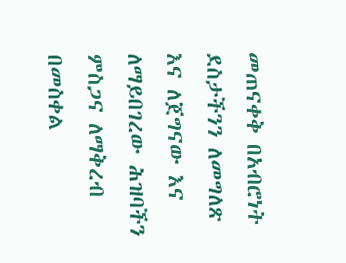መጠናቀቅ በአብሮነት ደስታችንን ለመግለጽ እና ለጀግናው እና ለማይበገረው ሕዝባችን ምስጋና ለማቅረብ በመስቀል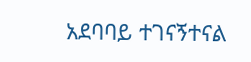አደባባይ ተገናኝተናል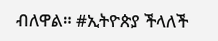ብለዋል። #ኢትዮጵያ ችላለች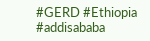#GERD #Ethiopia #addisababa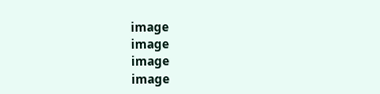image
image
image
image